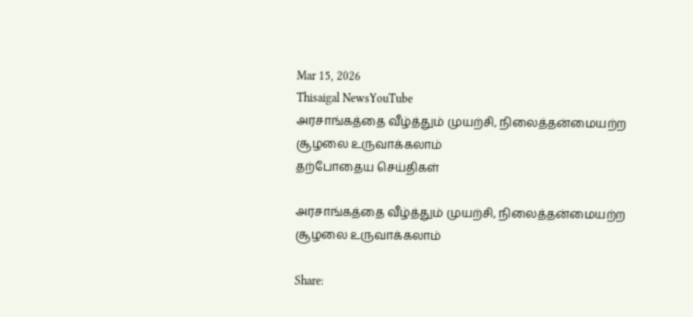Mar 15, 2026
Thisaigal NewsYouTube
அரசாங்கத்தை வீழ்த்தும் முயற்சி, நிலைத்தன்மையற்ற சூழலை உருவாக்கலாம்
தற்போதைய செய்திகள்

அரசாங்கத்தை வீழ்த்தும் முயற்சி, நிலைத்தன்மையற்ற சூழலை உருவாக்கலாம்

Share: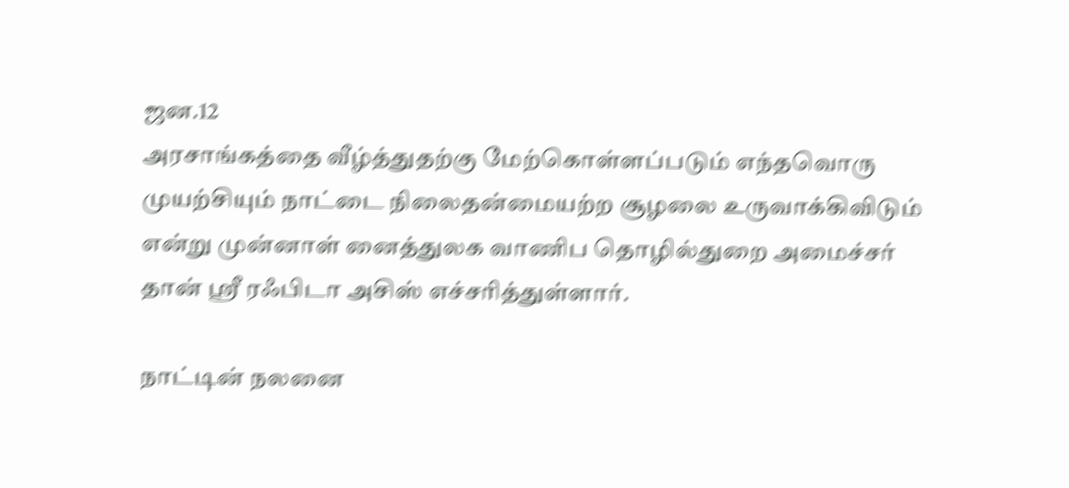ஜன.12
அரசாங்கத்தை வீழ்த்துதற்கு மேற்கொள்ளப்படும் எந்தவொரு முயற்சியும் நாட்டை நிலைதன்மையற்ற சூழலை உருவாக்கிவிடும் என்று முன்னாள் னைத்துலக வாணிப தொழில்துறை அமைச்சர் தான் ஶ்ரீ ரஃபிடா அசிஸ் எச்சரித்துள்ளார்.

நாட்டின் நலனை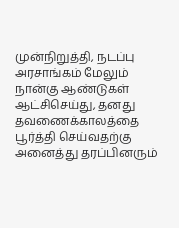முன்நிறுத்தி, நடப்பு அரசாங்கம் மேலும் நான்கு ஆண்டுகள் ஆட்சிசெய்து, தனது தவணைக்காலத்தை பூர்த்தி செய்வதற்கு அனைத்து தரப்பினரும்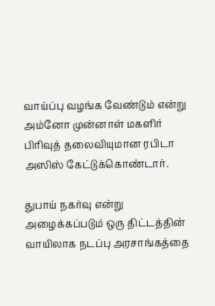வாய்ப்பு வழங்க வேண்டும் என்று அம்னோ முன்னாள் மகளிர் பிரிவுத் தலைவியுமான ரபிடா அஸிஸ் கேட்டுக்கொண்டார்.

துபாய் நகர்வு என்று அழைக்கப்படும் ஒரு திட்டத்தின் வாயிலாக நடப்பு அரசாங்கத்தை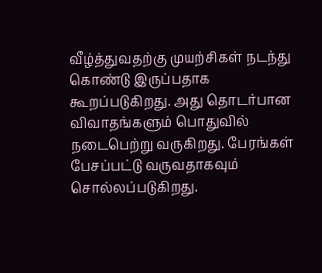வீழ்த்துவதற்கு முயற்சிகள் நடந்து கொண்டு இருப்பதாக கூறப்படுகிறது. அது தொடர்பான விவாதங்களும் பொதுவில் நடைபெற்று வருகிறது. பேரங்கள் பேசப்பட்டு வருவதாகவும் சொல்லப்படுகிறது.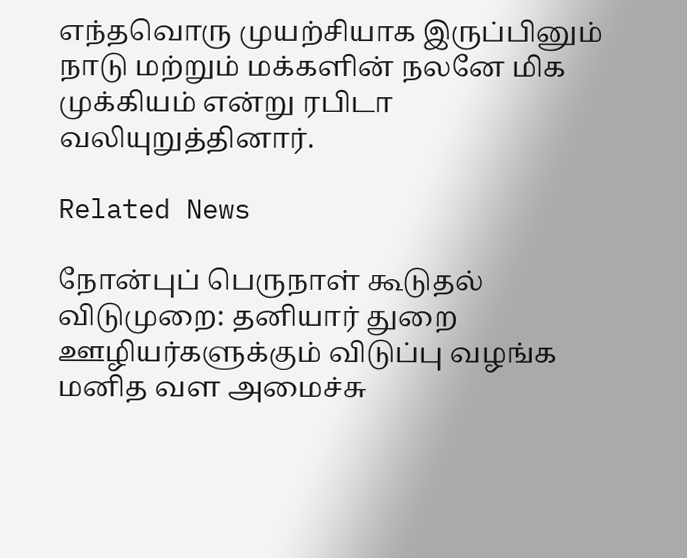எந்தவொரு முயற்சியாக இருப்பினும் நாடு மற்றும் மக்களின் நலனே மிக முக்கியம் என்று ரபிடா வலியுறுத்தினார்.

Related News

நோன்புப் பெருநாள் கூடுதல் விடுமுறை: தனியார் துறை ஊழியர்களுக்கும் விடுப்பு வழங்க மனித வள அமைச்சு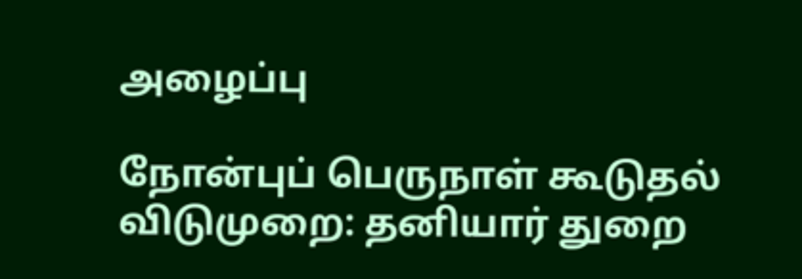அழைப்பு

நோன்புப் பெருநாள் கூடுதல் விடுமுறை: தனியார் துறை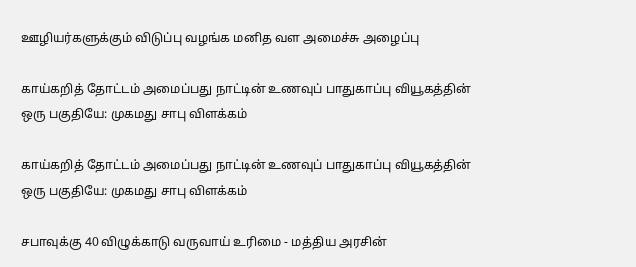ஊழியர்களுக்கும் விடுப்பு வழங்க மனித வள அமைச்சு அழைப்பு

காய்கறித் தோட்டம் அமைப்பது நாட்டின் உணவுப் பாதுகாப்பு வியூகத்தின் ஒரு பகுதியே: முகமது சாபு விளக்கம்

காய்கறித் தோட்டம் அமைப்பது நாட்டின் உணவுப் பாதுகாப்பு வியூகத்தின் ஒரு பகுதியே: முகமது சாபு விளக்கம்

சபாவுக்கு 40 விழுக்காடு வருவாய் உரிமை - மத்திய அரசின்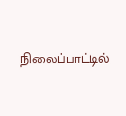நிலைப்பாட்டில்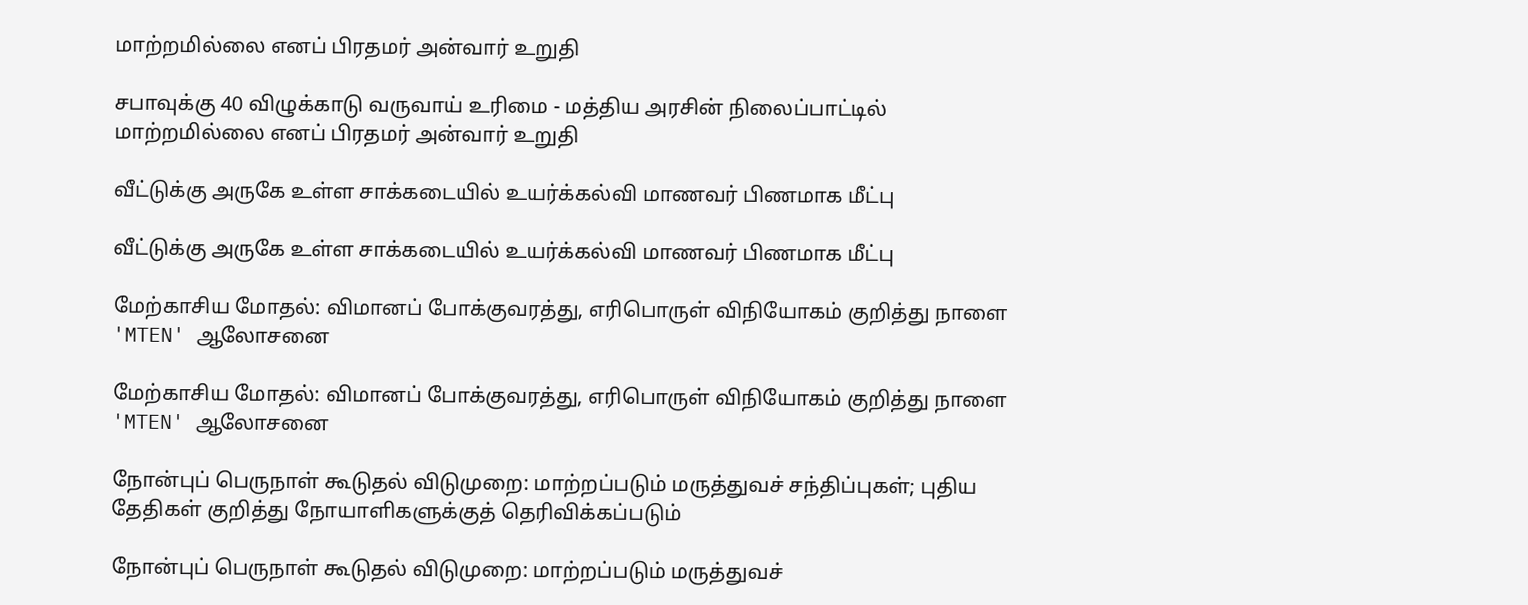மாற்றமில்லை எனப் பிரதமர் அன்வார் உறுதி

சபாவுக்கு 40 விழுக்காடு வருவாய் உரிமை - மத்திய அரசின் நிலைப்பாட்டில் மாற்றமில்லை எனப் பிரதமர் அன்வார் உறுதி

வீட்டுக்கு அருகே உள்ள சாக்கடையில் உயர்க்கல்வி மாணவர் பிணமாக மீட்பு

வீட்டுக்கு அருகே உள்ள சாக்கடையில் உயர்க்கல்வி மாணவர் பிணமாக மீட்பு

மேற்காசிய மோதல்: விமானப் போக்குவரத்து, எரிபொருள் விநியோகம் குறித்து நாளை 'MTEN' ஆலோசனை

மேற்காசிய மோதல்: விமானப் போக்குவரத்து, எரிபொருள் விநியோகம் குறித்து நாளை 'MTEN' ஆலோசனை

நோன்புப் பெருநாள் கூடுதல் விடுமுறை: மாற்றப்படும் மருத்துவச் சந்திப்புகள்; புதிய தேதிகள் குறித்து நோயாளிகளுக்குத் தெரிவிக்கப்படும்

நோன்புப் பெருநாள் கூடுதல் விடுமுறை: மாற்றப்படும் மருத்துவச்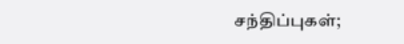சந்திப்புகள்;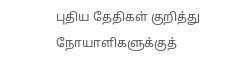புதிய தேதிகள் குறித்து நோயாளிகளுக்குத்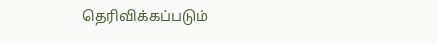தெரிவிக்கப்படும்